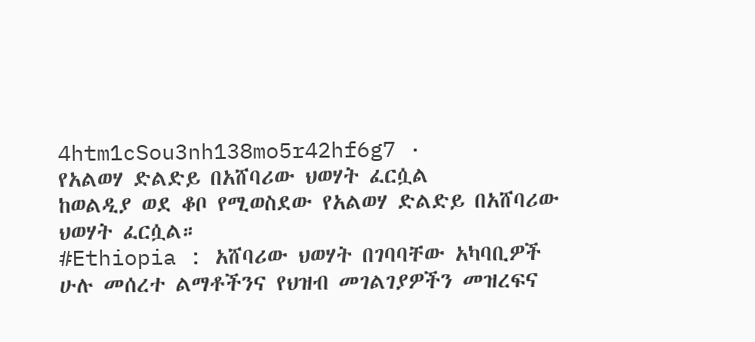4htm1cSou3nh138mo5r42hf6g7 ·
የአልወሃ ድልድይ በአሸባሪው ህወሃት ፈርሷል
ከወልዲያ ወደ ቆቦ የሚወስደው የአልወሃ ድልድይ በአሸባሪው ህወሃት ፈርሷል።
#Ethiopia : አሸባሪው ህወሃት በገባባቸው አካባቢዎች ሁሉ መሰረተ ልማቶችንና የህዝብ መገልገያዎችን መዝረፍና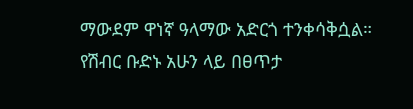ማውደም ዋነኛ ዓላማው አድርጎ ተንቀሳቅሷል።
የሽብር ቡድኑ አሁን ላይ በፀጥታ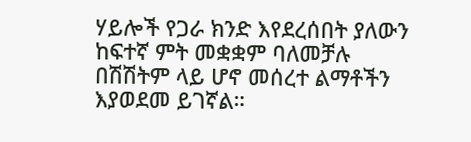ሃይሎች የጋራ ክንድ እየደረሰበት ያለውን ከፍተኛ ምት መቋቋም ባለመቻሉ በሽሽትም ላይ ሆኖ መሰረተ ልማቶችን እያወደመ ይገኛል።